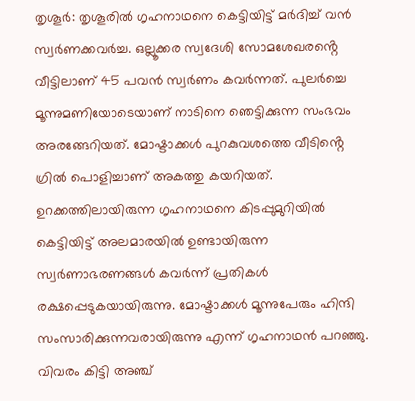തൃശൂർ: തൃശൂരിൽ ഗൃഹനാഥനെ കെട്ടിയിട്ട് മർദിച്ച് വൻ സ്വർണക്കവർച്ച. ഒല്ലൂക്കര സ്വദേശി സോമശേഖരൻ്റെ വീട്ടിലാണ് 45 പവൻ സ്വർണം കവർന്നത്. പുലർച്ചെ മൂന്നുമണിയോടെയാണ് നാടിനെ ഞെട്ടിക്കുന്ന സംഭവം അരങ്ങേറിയത്. മോഷ്ടാക്കൾ പുറകുവശത്തെ വീടിൻ്റെ ഗ്രിൽ പൊളിച്ചാണ് അകത്തു കയറിയത്.
ഉറക്കത്തിലായിരുന്ന ഗൃഹനാഥനെ കിടപ്പുമുറിയിൽ കെട്ടിയിട്ട് അലമാരയിൽ ഉണ്ടായിരുന്ന സ്വർണാഭരണങ്ങൾ കവർന്ന് പ്രതികൾ രക്ഷപ്പെടുകയായിരുന്നു. മോഷ്ടാക്കൾ മൂന്നുപേരും ഹിന്ദി സംസാരിക്കുന്നവരായിരുന്നു എന്ന് ഗൃഹനാഥൻ പറഞ്ഞു.
വിവരം കിട്ടി അഞ്ച്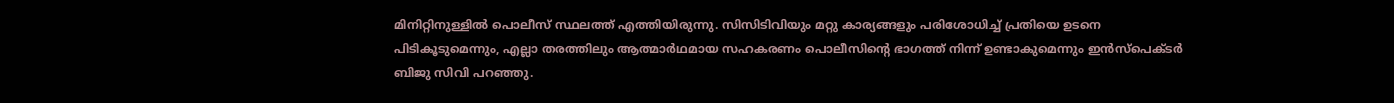മിനിറ്റിനുള്ളിൽ പൊലീസ് സ്ഥലത്ത് എത്തിയിരുന്നു. സിസിടിവിയും മറ്റു കാര്യങ്ങളും പരിശോധിച്ച് പ്രതിയെ ഉടനെ പിടികൂടുമെന്നും, എല്ലാ തരത്തിലും ആത്മാർഥമായ സഹകരണം പൊലീസിൻ്റെ ഭാഗത്ത് നിന്ന് ഉണ്ടാകുമെന്നും ഇൻസ്പെക്ടർ ബിജു സിവി പറഞ്ഞു.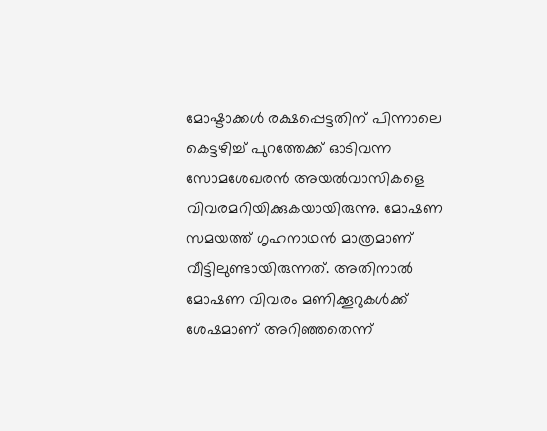മോഷ്ടാക്കൾ രക്ഷപ്പെട്ടതിന് പിന്നാലെ കെട്ടഴിച്ച് പുറത്തേക്ക് ഓടിവന്ന സോമശേഖരൻ അയൽവാസികളെ വിവരമറിയിക്കുകയായിരുന്നു. മോഷണ സമയത്ത് ഗൃഹനാഥൻ മാത്രമാണ് വീട്ടിലുണ്ടായിരുന്നത്. അതിനാൽ മോഷണ വിവരം മണിക്കൂറുകൾക്ക് ശേഷമാണ് അറിഞ്ഞതെന്ന്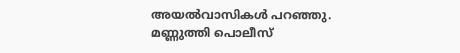അയൽവാസികൾ പറഞ്ഞു.
മണ്ണുത്തി പൊലീസ്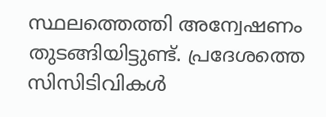സ്ഥലത്തെത്തി അന്വേഷണം തുടങ്ങിയിട്ടുണ്ട്. പ്രദേശത്തെ സിസിടിവികൾ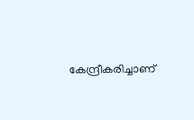കേന്ദ്രീകരിച്ചാണ്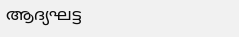ആദ്യഘട്ട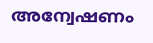അന്വേഷണം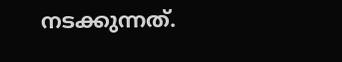നടക്കുന്നത്.